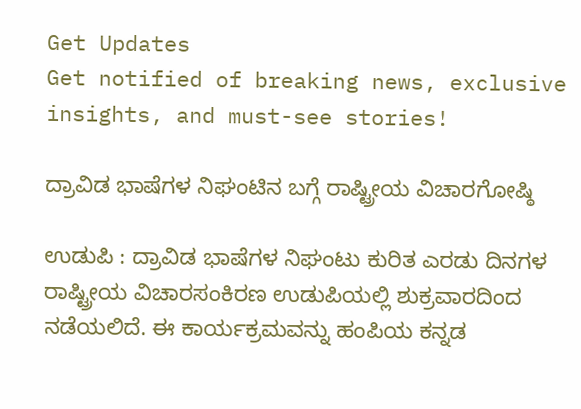Get Updates
Get notified of breaking news, exclusive insights, and must-see stories!

ದ್ರಾವಿಡ ಭಾಷೆಗಳ ನಿಘಂಟಿನ ಬಗ್ಗೆ ರಾಷ್ಟ್ರೀಯ ವಿಚಾರಗೋಷ್ಠಿ

ಉಡುಪಿ : ದ್ರಾವಿಡ ಭಾಷೆಗಳ ನಿಘಂಟು ಕುರಿತ ಎರಡು ದಿನಗಳ ರಾಷ್ಟ್ರೀಯ ವಿಚಾರಸಂಕಿರಣ ಉಡುಪಿಯಲ್ಲಿ ಶುಕ್ರವಾರದಿಂದ ನಡೆಯಲಿದೆ. ಈ ಕಾರ್ಯಕ್ರಮವನ್ನು ಹಂಪಿಯ ಕನ್ನಡ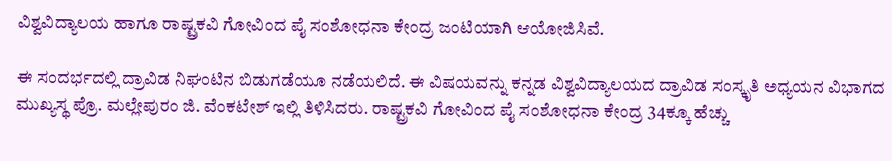ವಿಶ್ವವಿದ್ಯಾಲಯ ಹಾಗೂ ರಾಷ್ಟ್ರಕವಿ ಗೋವಿಂದ ಪೈ ಸಂಶೋಧನಾ ಕೇಂದ್ರ ಜಂಟಿಯಾಗಿ ಆಯೋಜಿಸಿವೆ.

ಈ ಸಂದರ್ಭದಲ್ಲಿ ದ್ರಾವಿಡ ನಿಘಂಟಿನ ಬಿಡುಗಡೆಯೂ ನಡೆಯಲಿದೆ. ಈ ವಿಷಯವನ್ನು ಕನ್ನಡ ವಿಶ್ವವಿದ್ಯಾಲಯದ ದ್ರಾವಿಡ ಸಂಸ್ಕೃತಿ ಅಧ್ಯಯನ ವಿಭಾಗದ ಮುಖ್ಯಸ್ಥ ಪ್ರೊ. ಮಲ್ಲೇಪುರಂ ಜಿ. ವೆಂಕಟೇಶ್‌ ಇಲ್ಲಿ ತಿಳಿಸಿದರು. ರಾಷ್ಟ್ರಕವಿ ಗೋವಿಂದ ಪೈ ಸಂಶೋಧನಾ ಕೇಂದ್ರ 34ಕ್ಕೂ ಹೆಚ್ಚು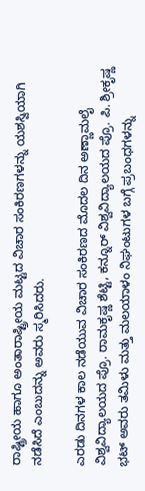ರಾಷ್ಟ್ರೀಯ ಹಾಗೂ ಅಂತಾರಾಷ್ಟ್ರೀಯ ಮಟ್ಟದ ವಿಚಾರ ಸಂಕಿರಣಗಳನ್ನು ಯಶಸ್ವಿಯಾಗಿ ನಡೆಸಿದೆ ಎಂಬುದನ್ನು ಅವರು ಸ್ಮರಿಸಿದರು.

ಎರಡು ದಿನಗಳ ಕಾಲ ನಡೆಯುವ ವಿಚಾರ ಸಂಕಿರಣದ ಮೊದಲ ದಿನ ಅಣ್ಣಾಮಲೈ ವಿಶ್ವವಿದ್ಯಾಲಯದ ಪ್ರೊ. ರಾಮಕೃಷ್ಣ ಶೆಟ್ಟಿ, ಕನ್ನೂರ್‌ ವಿಶ್ವವಿದ್ಯಾಲಯದ ಪ್ರೊ. ಪಿ. ಶ್ರೀಕೃಷ್ಣ ಭಟ್‌ ಅವರು ತಮಿಳು ಮತ್ತು ಮಲಯಾಳಂ ನಿಘಂಟುಗಳ ಬಗ್ಗೆ ಪ್ರಬಂಧಗಳನ್ನು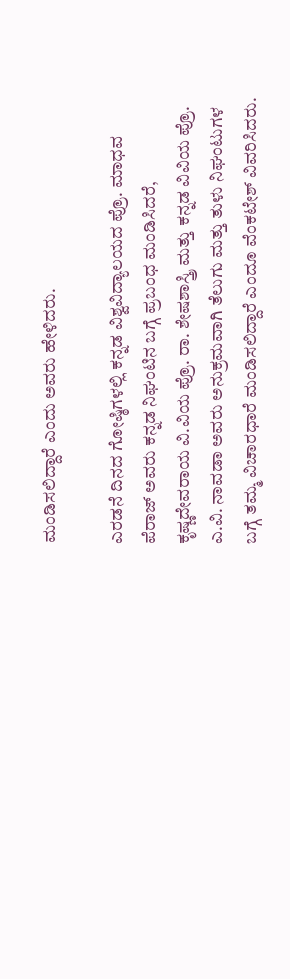ಮಂಡಿಸಲಿದ್ದಾರೆ ಎಂದು ಅವರು ಹೇಳಿದರು.

ಎರಡನೆ ದಿನದ ಗೋಷ್ಠಿಗಳಲ್ಲಿ ಕನ್ನಡ ವಿಶ್ವವಿದ್ಯಾಲಯದ ಪ್ರೊ. ಮಾಧವ ಪೆರಾಜ್‌ ಅವರು ಕನ್ನಡ ನಿಘಂಟಿನ ಬಗ್ಗೆ ಪ್ರಬಂಧ ಮಂಡಿಸಿದರೆ, ಕೃಷ್ಣದೇವರಾಯ ವಿ.ವಿಯ ಪ್ರೊ. ರಾ. ಶೇಷಶಾಸ್ತ್ರಿ ಮತ್ತು ಕನ್ನಡ ವಿವಿಯ ಪ್ರೊ. ಎ.ವಿ. ನಾವಡಾ ಅವರು ಅನುಕ್ರಮವಾಗಿ ತೆಲುಗು ಮತ್ತು ತುಳು ನಿಘಂಟುಗಳ ಬಗ್ಗೆ ತಮ್ಮ ವಿಚಾರಧಾರೆ ಮಂಡಿಸಲಿದ್ದಾರೆ ಎಂದೂ ವೆಂಕಟೇಶ್‌ ವಿವರಿಸಿದರು.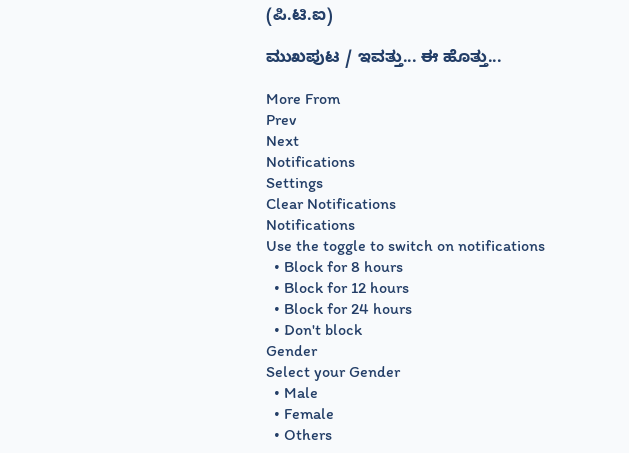(ಪಿ.ಟಿ.ಐ)

ಮುಖಪುಟ / ಇವತ್ತು... ಈ ಹೊತ್ತು...

More From
Prev
Next
Notifications
Settings
Clear Notifications
Notifications
Use the toggle to switch on notifications
  • Block for 8 hours
  • Block for 12 hours
  • Block for 24 hours
  • Don't block
Gender
Select your Gender
  • Male
  • Female
  • Others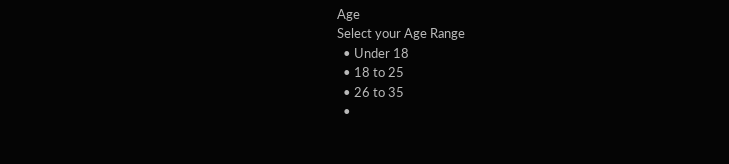Age
Select your Age Range
  • Under 18
  • 18 to 25
  • 26 to 35
  •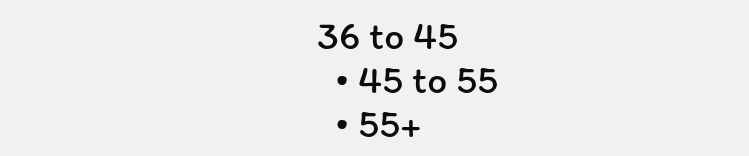36 to 45
  • 45 to 55
  • 55+